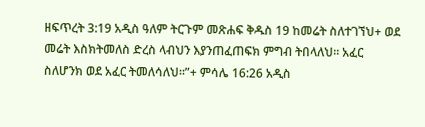ዘፍጥረት 3:19 አዲስ ዓለም ትርጉም መጽሐፍ ቅዱስ 19 ከመሬት ስለተገኘህ+ ወደ መሬት እስክትመለስ ድረስ ላብህን እያንጠፈጠፍክ ምግብ ትበላለህ። አፈር ስለሆንክ ወደ አፈር ትመለሳለህ።”+ ምሳሌ 16:26 አዲስ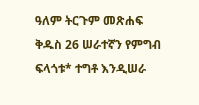ዓለም ትርጉም መጽሐፍ ቅዱስ 26 ሠራተኛን የምግብ ፍላጎቱ* ተግቶ እንዲሠራ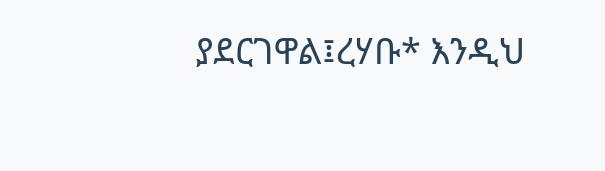ያደርገዋል፤ረሃቡ* እንዲህ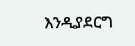እንዲያደርግ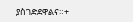ያስገድደዋልና።+